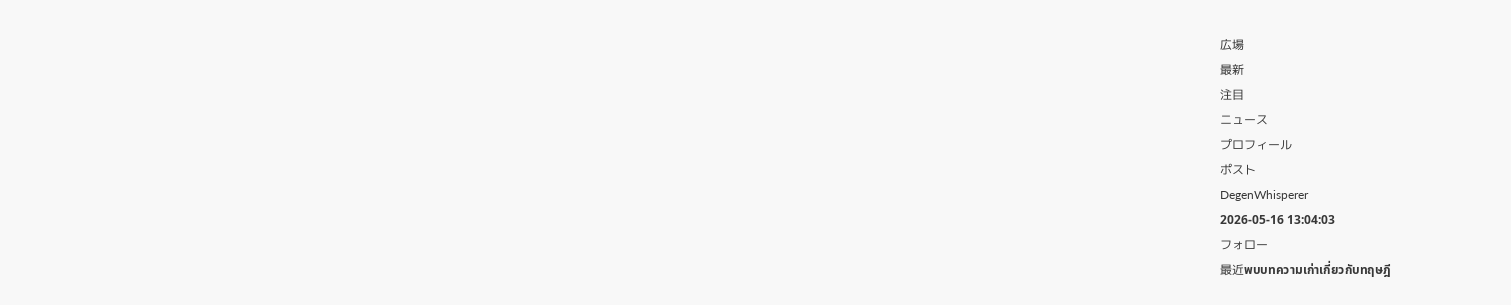広場
最新
注目
ニュース
プロフィール
ポスト
DegenWhisperer
2026-05-16 13:04:03
フォロー
最近พบบทความเก่าเกี่ยวกับทฤษฎี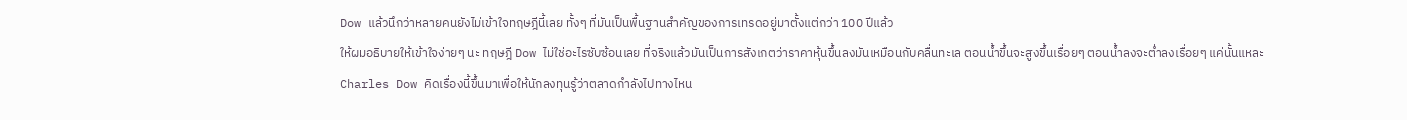Dow แล้วนึกว่าหลายคนยังไม่เข้าใจทฤษฎีนี้เลย ทั้งๆ ที่มันเป็นพื้นฐานสำคัญของการเทรดอยู่มาตั้งแต่กว่า 100 ปีแล้ว
ให้ผมอธิบายให้เข้าใจง่ายๆ นะ ทฤษฎี Dow ไม่ใช่อะไรซับซ้อนเลย ที่จริงแล้วมันเป็นการสังเกตว่าราคาหุ้นขึ้นลงมันเหมือนกับคลื่นทะเล ตอนน้ำขึ้นจะสูงขึ้นเรื่อยๆ ตอนน้ำลงจะต่ำลงเรื่อยๆ แค่นั้นแหละ
Charles Dow คิดเรื่องนี้ขึ้นมาเพื่อให้นักลงทุนรู้ว่าตลาดกำลังไปทางไหน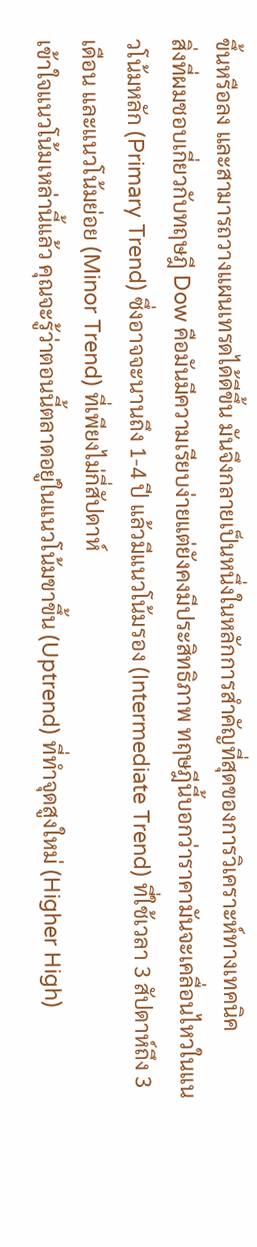ขึ้นหรือลง และสามารถวางแผนเทรดได้ดีขึ้น มันจึงกลายเป็นหนึ่งในหลักการสำคัญที่สุดของการวิเคราะห์ทางเทคนิค
สิ่งที่ผมชอบเกี่ยวกับทฤษฎี Dow คือมันมีความเรียบง่ายแต่ยังคงมีประสิทธิภาพ ทฤษฎีนี้บอกว่าราคามันจะเคลื่อนไหวในแนวโน้มหลัก (Primary Trend) ซึ่งอาจจะนานถึง 1-4 ปี แล้วมีแนวโน้มรอง (Intermediate Trend) ที่ใช้เวลา 3 สัปดาห์ถึง 3 เดือน และแนวโน้มย่อย (Minor Trend) ที่เพียงไม่กี่สัปดาห์
เข้าใจแนวโน้มเหล่านี้แล้ว คุณจะรู้ว่าตอนนี้ตลาดอยู่ในแนวโน้มขาขึ้น (Uptrend) ที่ทำจุดสูงใหม่ (Higher High)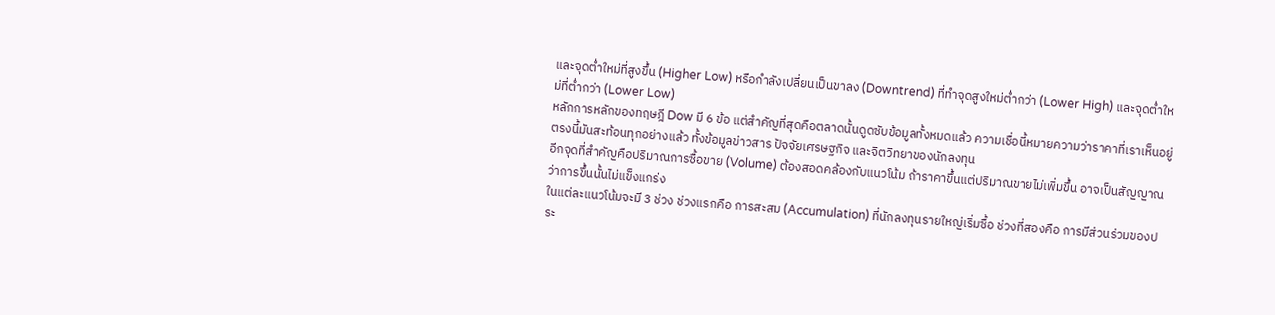และจุดต่ำใหม่ที่สูงขึ้น (Higher Low) หรือกำลังเปลี่ยนเป็นขาลง (Downtrend) ที่ทำจุดสูงใหม่ต่ำกว่า (Lower High) และจุดต่ำใหม่ที่ต่ำกว่า (Lower Low)
หลักการหลักของทฤษฎี Dow มี 6 ข้อ แต่สำคัญที่สุดคือตลาดนั้นดูดซับข้อมูลทั้งหมดแล้ว ความเชื่อนี้หมายความว่าราคาที่เราเห็นอยู่ตรงนี้มันสะท้อนทุกอย่างแล้ว ทั้งข้อมูลข่าวสาร ปัจจัยเศรษฐกิจ และจิตวิทยาของนักลงทุน
อีกจุดที่สำคัญคือปริมาณการซื้อขาย (Volume) ต้องสอดคล้องกับแนวโน้ม ถ้าราคาขึ้นแต่ปริมาณขายไม่เพิ่มขึ้น อาจเป็นสัญญาณว่าการขึ้นนั้นไม่แข็งแกร่ง
ในแต่ละแนวโน้มจะมี 3 ช่วง ช่วงแรกคือ การสะสม (Accumulation) ที่นักลงทุนรายใหญ่เริ่มซื้อ ช่วงที่สองคือ การมีส่วนร่วมของประ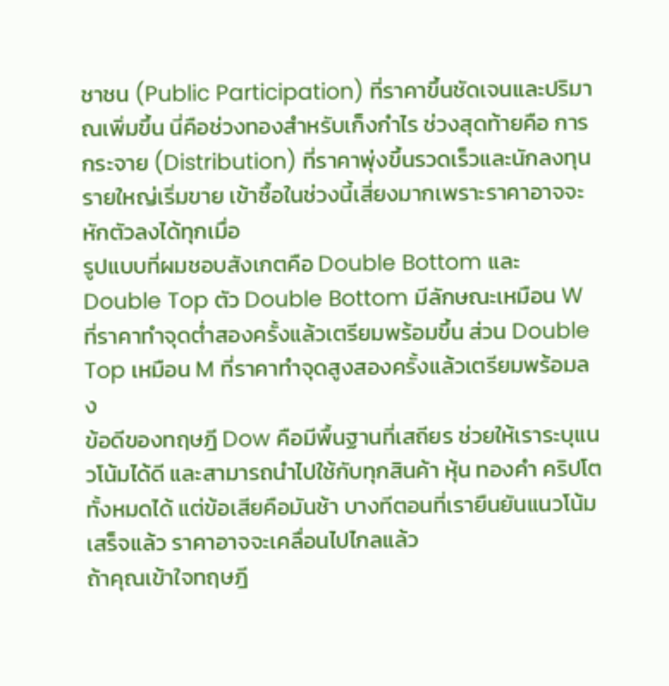ชาชน (Public Participation) ที่ราคาขึ้นชัดเจนและปริมาณเพิ่มขึ้น นี่คือช่วงทองสำหรับเก็งกำไร ช่วงสุดท้ายคือ การกระจาย (Distribution) ที่ราคาพุ่งขึ้นรวดเร็วและนักลงทุนรายใหญ่เริ่มขาย เข้าซื้อในช่วงนี้เสี่ยงมากเพราะราคาอาจจะหักตัวลงได้ทุกเมื่อ
รูปแบบที่ผมชอบสังเกตคือ Double Bottom และ Double Top ตัว Double Bottom มีลักษณะเหมือน W ที่ราคาทำจุดต่ำสองครั้งแล้วเตรียมพร้อมขึ้น ส่วน Double Top เหมือน M ที่ราคาทำจุดสูงสองครั้งแล้วเตรียมพร้อมลง
ข้อดีของทฤษฎี Dow คือมีพื้นฐานที่เสถียร ช่วยให้เราระบุแนวโน้มได้ดี และสามารถนำไปใช้กับทุกสินค้า หุ้น ทองคำ คริปโต ทั้งหมดได้ แต่ข้อเสียคือมันช้า บางทีตอนที่เรายืนยันแนวโน้มเสร็จแล้ว ราคาอาจจะเคลื่อนไปไกลแล้ว
ถ้าคุณเข้าใจทฤษฎี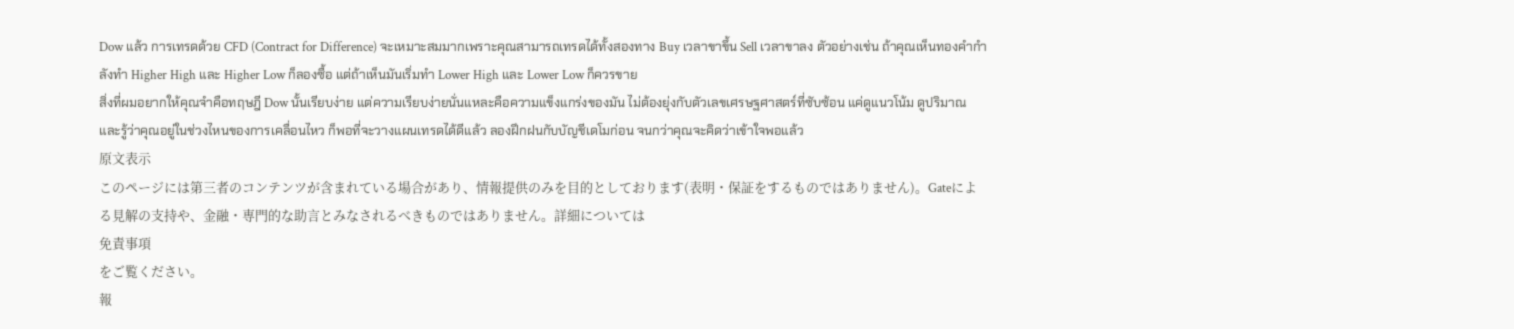Dow แล้ว การเทรดด้วย CFD (Contract for Difference) จะเหมาะสมมากเพราะคุณสามารถเทรดได้ทั้งสองทาง Buy เวลาขาขึ้น Sell เวลาขาลง ตัวอย่างเช่น ถ้าคุณเห็นทองคำกำลังทำ Higher High และ Higher Low ก็ลองซื้อ แต่ถ้าเห็นมันเริ่มทำ Lower High และ Lower Low ก็ควรขาย
สิ่งที่ผมอยากให้คุณจำคือทฤษฎี Dow นั้นเรียบง่าย แต่ความเรียบง่ายนั่นแหละคือความแข็งแกร่งของมัน ไม่ต้องยุ่งกับตัวเลขเศรษฐศาสตร์ที่ซับซ้อน แค่ดูแนวโน้ม ดูปริมาณ และรู้ว่าคุณอยู่ในช่วงไหนของการเคลื่อนไหว ก็พอที่จะวางแผนเทรดได้ดีแล้ว ลองฝึกฝนกับบัญชีเดโมก่อน จนกว่าคุณจะคิดว่าเข้าใจพอแล้ว
原文表示
このページには第三者のコンテンツが含まれている場合があり、情報提供のみを目的としております(表明・保証をするものではありません)。Gateによる見解の支持や、金融・専門的な助言とみなされるべきものではありません。詳細については
免責事項
をご覧ください。
報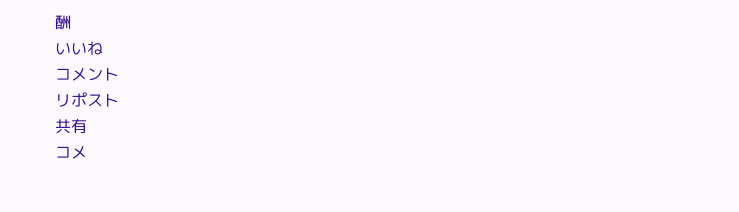酬
いいね
コメント
リポスト
共有
コメ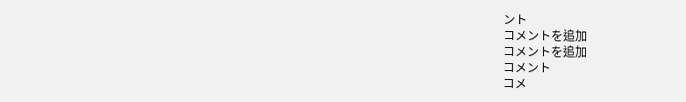ント
コメントを追加
コメントを追加
コメント
コメ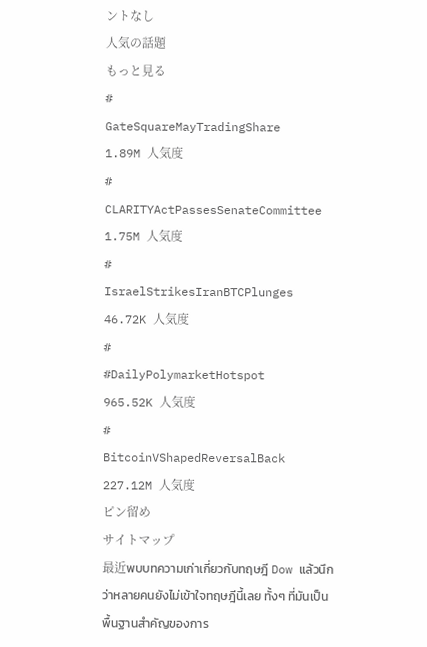ントなし
人気の話題
もっと見る
#
GateSquareMayTradingShare
1.89M 人気度
#
CLARITYActPassesSenateCommittee
1.75M 人気度
#
IsraelStrikesIranBTCPlunges
46.72K 人気度
#
#DailyPolymarketHotspot
965.52K 人気度
#
BitcoinVShapedReversalBack
227.12M 人気度
ピン留め
サイトマップ
最近พบบทความเก่าเกี่ยวกับทฤษฎี Dow แล้วนึกว่าหลายคนยังไม่เข้าใจทฤษฎีนี้เลย ทั้งๆ ที่มันเป็นพื้นฐานสำคัญของการ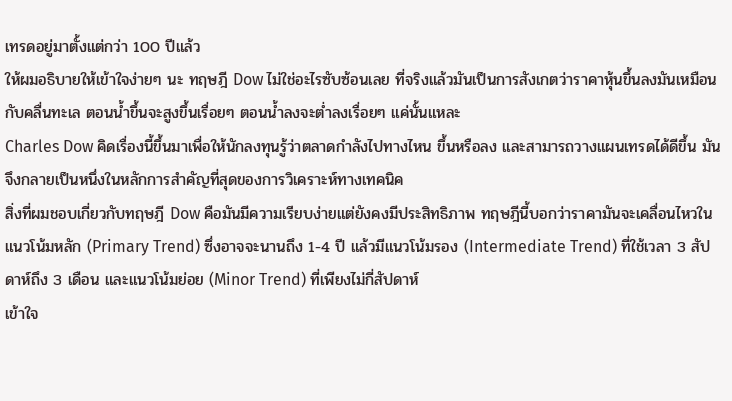เทรดอยู่มาตั้งแต่กว่า 100 ปีแล้ว
ให้ผมอธิบายให้เข้าใจง่ายๆ นะ ทฤษฎี Dow ไม่ใช่อะไรซับซ้อนเลย ที่จริงแล้วมันเป็นการสังเกตว่าราคาหุ้นขึ้นลงมันเหมือนกับคลื่นทะเล ตอนน้ำขึ้นจะสูงขึ้นเรื่อยๆ ตอนน้ำลงจะต่ำลงเรื่อยๆ แค่นั้นแหละ
Charles Dow คิดเรื่องนี้ขึ้นมาเพื่อให้นักลงทุนรู้ว่าตลาดกำลังไปทางไหน ขึ้นหรือลง และสามารถวางแผนเทรดได้ดีขึ้น มันจึงกลายเป็นหนึ่งในหลักการสำคัญที่สุดของการวิเคราะห์ทางเทคนิค
สิ่งที่ผมชอบเกี่ยวกับทฤษฎี Dow คือมันมีความเรียบง่ายแต่ยังคงมีประสิทธิภาพ ทฤษฎีนี้บอกว่าราคามันจะเคลื่อนไหวในแนวโน้มหลัก (Primary Trend) ซึ่งอาจจะนานถึง 1-4 ปี แล้วมีแนวโน้มรอง (Intermediate Trend) ที่ใช้เวลา 3 สัปดาห์ถึง 3 เดือน และแนวโน้มย่อย (Minor Trend) ที่เพียงไม่กี่สัปดาห์
เข้าใจ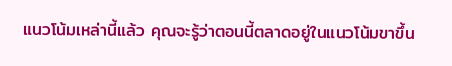แนวโน้มเหล่านี้แล้ว คุณจะรู้ว่าตอนนี้ตลาดอยู่ในแนวโน้มขาขึ้น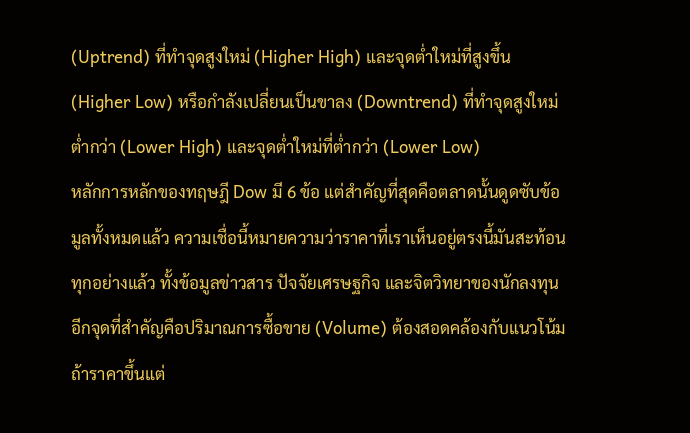(Uptrend) ที่ทำจุดสูงใหม่ (Higher High) และจุดต่ำใหม่ที่สูงขึ้น (Higher Low) หรือกำลังเปลี่ยนเป็นขาลง (Downtrend) ที่ทำจุดสูงใหม่ต่ำกว่า (Lower High) และจุดต่ำใหม่ที่ต่ำกว่า (Lower Low)
หลักการหลักของทฤษฎี Dow มี 6 ข้อ แต่สำคัญที่สุดคือตลาดนั้นดูดซับข้อมูลทั้งหมดแล้ว ความเชื่อนี้หมายความว่าราคาที่เราเห็นอยู่ตรงนี้มันสะท้อนทุกอย่างแล้ว ทั้งข้อมูลข่าวสาร ปัจจัยเศรษฐกิจ และจิตวิทยาของนักลงทุน
อีกจุดที่สำคัญคือปริมาณการซื้อขาย (Volume) ต้องสอดคล้องกับแนวโน้ม ถ้าราคาขึ้นแต่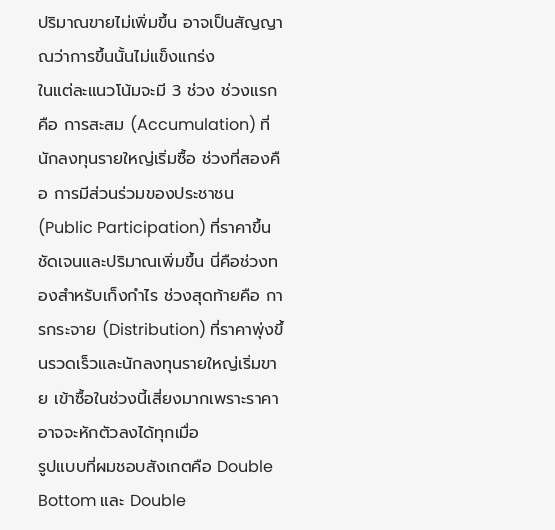ปริมาณขายไม่เพิ่มขึ้น อาจเป็นสัญญาณว่าการขึ้นนั้นไม่แข็งแกร่ง
ในแต่ละแนวโน้มจะมี 3 ช่วง ช่วงแรกคือ การสะสม (Accumulation) ที่นักลงทุนรายใหญ่เริ่มซื้อ ช่วงที่สองคือ การมีส่วนร่วมของประชาชน (Public Participation) ที่ราคาขึ้นชัดเจนและปริมาณเพิ่มขึ้น นี่คือช่วงทองสำหรับเก็งกำไร ช่วงสุดท้ายคือ การกระจาย (Distribution) ที่ราคาพุ่งขึ้นรวดเร็วและนักลงทุนรายใหญ่เริ่มขาย เข้าซื้อในช่วงนี้เสี่ยงมากเพราะราคาอาจจะหักตัวลงได้ทุกเมื่อ
รูปแบบที่ผมชอบสังเกตคือ Double Bottom และ Double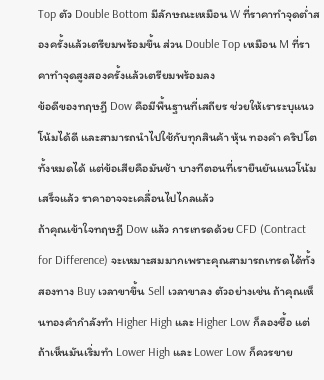Top ตัว Double Bottom มีลักษณะเหมือน W ที่ราคาทำจุดต่ำสองครั้งแล้วเตรียมพร้อมขึ้น ส่วน Double Top เหมือน M ที่ราคาทำจุดสูงสองครั้งแล้วเตรียมพร้อมลง
ข้อดีของทฤษฎี Dow คือมีพื้นฐานที่เสถียร ช่วยให้เราระบุแนวโน้มได้ดี และสามารถนำไปใช้กับทุกสินค้า หุ้น ทองคำ คริปโต ทั้งหมดได้ แต่ข้อเสียคือมันช้า บางทีตอนที่เรายืนยันแนวโน้มเสร็จแล้ว ราคาอาจจะเคลื่อนไปไกลแล้ว
ถ้าคุณเข้าใจทฤษฎี Dow แล้ว การเทรดด้วย CFD (Contract for Difference) จะเหมาะสมมากเพราะคุณสามารถเทรดได้ทั้งสองทาง Buy เวลาขาขึ้น Sell เวลาขาลง ตัวอย่างเช่น ถ้าคุณเห็นทองคำกำลังทำ Higher High และ Higher Low ก็ลองซื้อ แต่ถ้าเห็นมันเริ่มทำ Lower High และ Lower Low ก็ควรขาย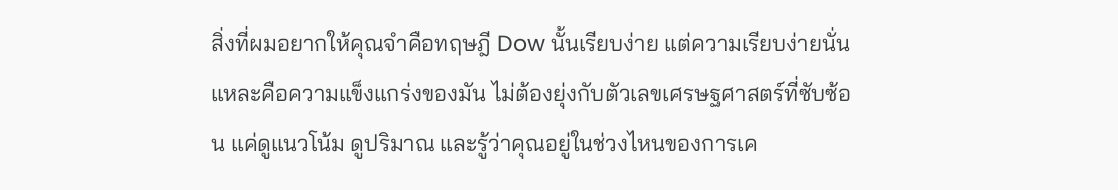สิ่งที่ผมอยากให้คุณจำคือทฤษฎี Dow นั้นเรียบง่าย แต่ความเรียบง่ายนั่นแหละคือความแข็งแกร่งของมัน ไม่ต้องยุ่งกับตัวเลขเศรษฐศาสตร์ที่ซับซ้อน แค่ดูแนวโน้ม ดูปริมาณ และรู้ว่าคุณอยู่ในช่วงไหนของการเค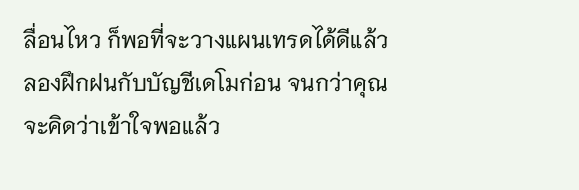ลื่อนไหว ก็พอที่จะวางแผนเทรดได้ดีแล้ว ลองฝึกฝนกับบัญชีเดโมก่อน จนกว่าคุณจะคิดว่าเข้าใจพอแล้ว